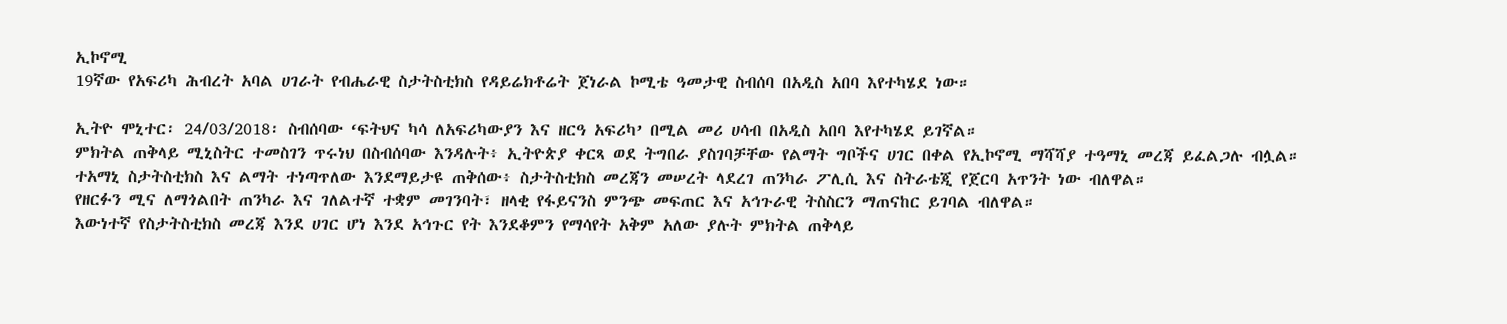ኢኮኖሚ
19ኛው የአፍሪካ ሕብረት አባል ሀገራት የብሔራዊ ስታትስቲክስ የዳይሬክቶሬት ጀነራል ኮሚቴ ዓመታዊ ስብሰባ በአዲስ አበባ እየተካሄደ ነው።

ኢትዮ ሞኒተር፡ 24/03/2018፡ ስብሰባው ‘ፍትህና ካሳ ለአፍሪካውያን እና ዘርዓ አፍሪካ’ በሚል መሪ ሀሳብ በአዲስ አበባ እየተካሄደ ይገኛል።
ምክትል ጠቅላይ ሚኒስትር ተመስገን ጥሩነህ በስብሰባው እንዳሉት፥ ኢትዮጵያ ቀርጻ ወደ ትግበራ ያስገባቻቸው የልማት ግቦችና ሀገር በቀል የኢኮኖሚ ማሻሻያ ተዓማኒ መረጃ ይፈልጋሉ ብሏል።
ተአማኒ ስታትስቲክስ እና ልማት ተነጣጥለው እንደማይታዩ ጠቅሰው፥ ስታትስቲክስ መረጃን መሠረት ላደረገ ጠንካራ ፖሊሲ እና ስትራቴጂ የጀርባ አጥንት ነው ብለዋል።
የዘርፉን ሚና ለማጎልበት ጠንካራ እና ገለልተኛ ተቋም መገንባት፣ ዘላቂ የፋይናንስ ምንጭ መፍጠር እና አኅጉራዊ ትስስርን ማጠናከር ይገባል ብለዋል።
እውነተኛ የስታትስቲክስ መረጃ እንደ ሀገር ሆነ እንደ አኅጉር የት እንደቆምን የማሳየት አቅም አለው ያሉት ምክትል ጠቅላይ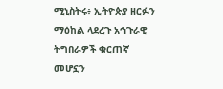ሚኒስትሩ፥ ኢትዮጵያ ዘርፉን ማዕከል ላደረጉ አኅጉራዊ ትግበራዎች ቁርጠኛ መሆኗን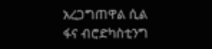አረጋግጠዋል ሲል ፋና ብሮድካስቲንግ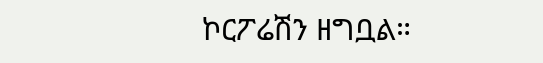ኮርፖሬሽን ዘግቧል።